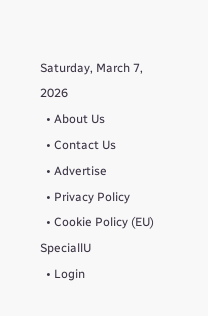Saturday, March 7, 2026
  • About Us
  • Contact Us
  • Advertise
  • Privacy Policy
  • Cookie Policy (EU)
SpeciallU
  • Login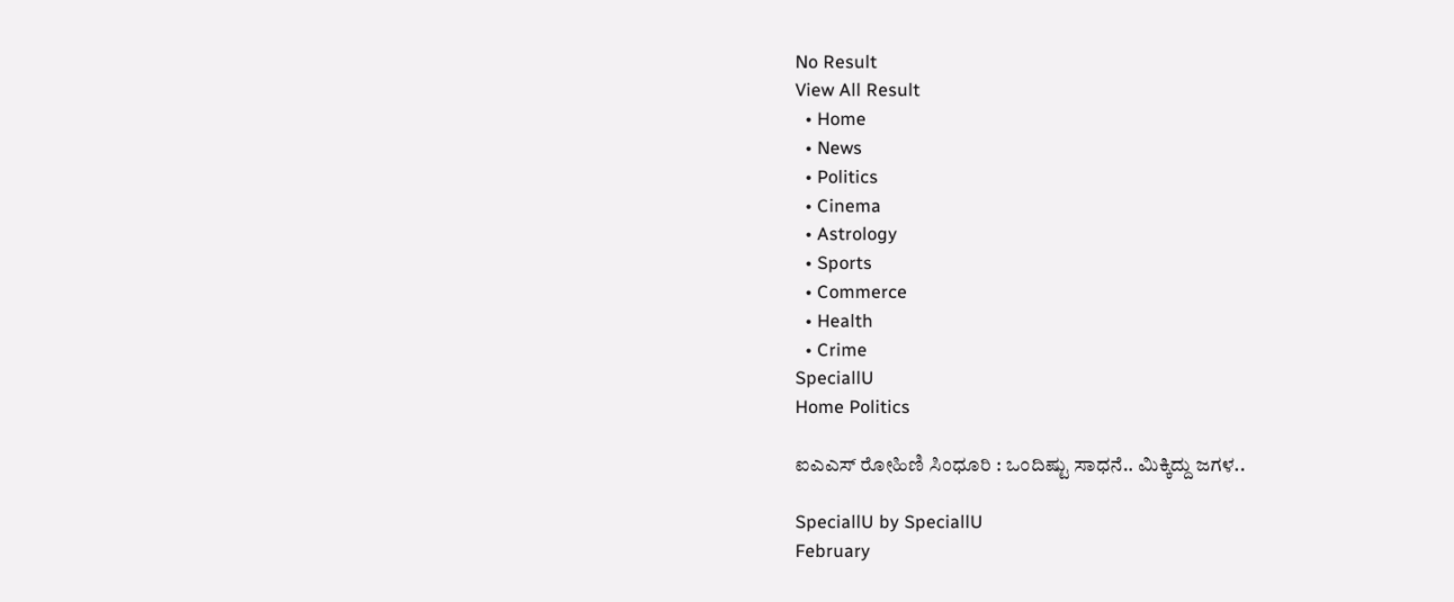No Result
View All Result
  • Home
  • News
  • Politics
  • Cinema
  • Astrology
  • Sports
  • Commerce
  • Health
  • Crime
SpeciallU
Home Politics

ಐಎಎಸ್ ರೋಹಿಣಿ ಸಿಂಧೂರಿ : ಒಂದಿಷ್ಟು ಸಾಧನೆ.. ಮಿಕ್ಕಿದ್ದು ಜಗಳ..

SpeciallU by SpeciallU
February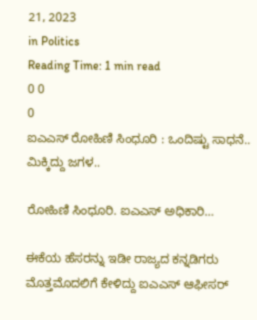21, 2023
in Politics
Reading Time: 1 min read
0 0
0
ಐಎಎಸ್ ರೋಹಿಣಿ ಸಿಂಧೂರಿ : ಒಂದಿಷ್ಟು ಸಾಧನೆ.. ಮಿಕ್ಕಿದ್ದು ಜಗಳ..

ರೋಹಿಣಿ ಸಿಂಧೂರಿ. ಐಎಎಸ್ ಅಧಿಕಾರಿ…

ಈಕೆಯ ಹೆಸರನ್ನು ಇಡೀ ರಾಜ್ಯದ ಕನ್ನಡಿಗರು ಮೊತ್ತಮೊದಲಿಗೆ ಕೇಳಿದ್ದು ಐಎಎಸ್ ಆಫೀಸರ್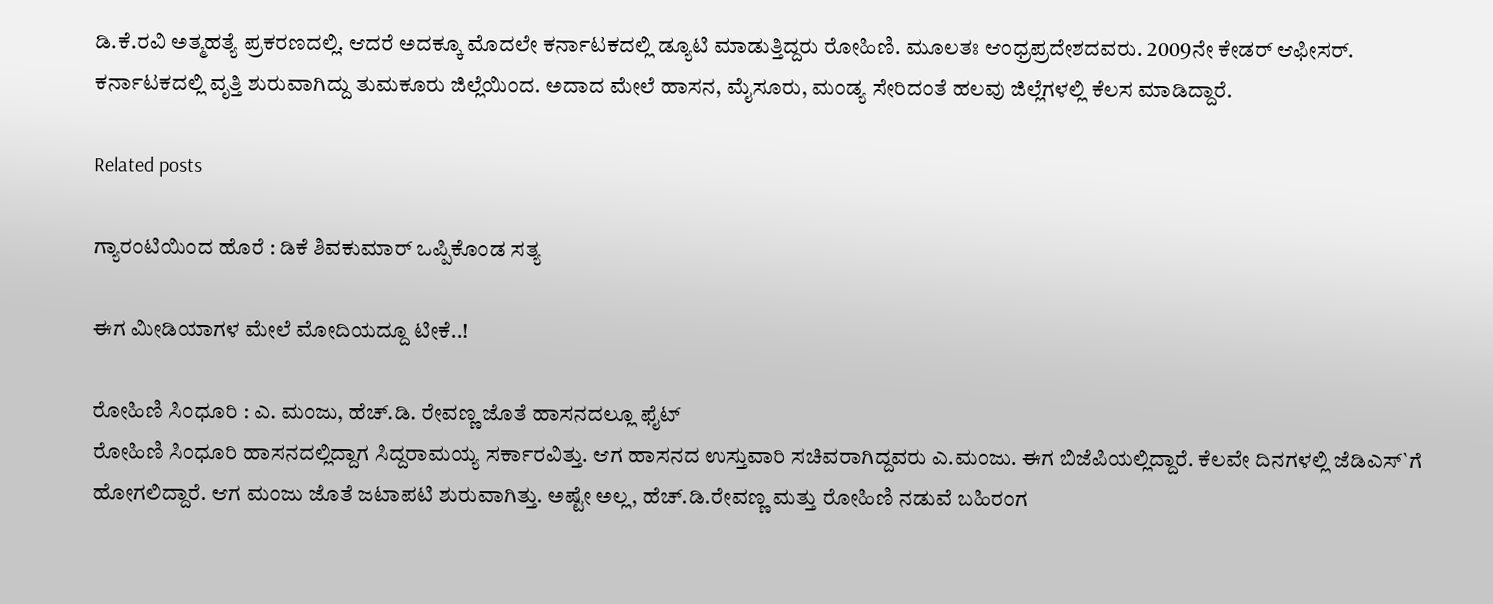ಡಿ.ಕೆ.ರವಿ ಅತ್ಮಹತ್ಯೆ ಪ್ರಕರಣದಲ್ಲಿ. ಆದರೆ ಅದಕ್ಕೂ ಮೊದಲೇ ಕರ್ನಾಟಕದಲ್ಲಿ ಡ್ಯೂಟಿ ಮಾಡುತ್ತಿದ್ದರು ರೋಹಿಣಿ. ಮೂಲತಃ ಆಂಧ್ರಪ್ರದೇಶದವರು. 2009ನೇ ಕೇಡರ್ ಆಫೀಸರ್. ಕರ್ನಾಟಕದಲ್ಲಿ ವೃತ್ತಿ ಶುರುವಾಗಿದ್ದು ತುಮಕೂರು ಜಿಲ್ಲೆಯಿಂದ. ಅದಾದ ಮೇಲೆ ಹಾಸನ, ಮೈಸೂರು, ಮಂಡ್ಯ ಸೇರಿದಂತೆ ಹಲವು ಜಿಲ್ಲೆಗಳಲ್ಲಿ ಕೆಲಸ ಮಾಡಿದ್ದಾರೆ.

Related posts

ಗ್ಯಾರಂಟಿಯಿಂದ ಹೊರೆ : ಡಿಕೆ ಶಿವಕುಮಾರ್‌ ಒಪ್ಪಿಕೊಂಡ ಸತ್ಯ

ಈಗ ಮೀಡಿಯಾಗಳ ಮೇಲೆ ಮೋದಿಯದ್ದೂ ಟೀಕೆ..!

ರೋಹಿಣಿ ಸಿಂಧೂರಿ : ಎ. ಮಂಜು, ಹೆಚ್.ಡಿ. ರೇವಣ್ಣ ಜೊತೆ ಹಾಸನದಲ್ಲೂ ಫೈಟ್
ರೋಹಿಣಿ ಸಿಂಧೂರಿ ಹಾಸನದಲ್ಲಿದ್ದಾಗ ಸಿದ್ದರಾಮಯ್ಯ ಸರ್ಕಾರವಿತ್ತು. ಆಗ ಹಾಸನದ ಉಸ್ತುವಾರಿ ಸಚಿವರಾಗಿದ್ದವರು ಎ.ಮಂಜು. ಈಗ ಬಿಜೆಪಿಯಲ್ಲಿದ್ದಾರೆ. ಕೆಲವೇ ದಿನಗಳಲ್ಲಿ ಜೆಡಿಎಸ್`ಗೆ ಹೋಗಲಿದ್ದಾರೆ. ಆಗ ಮಂಜು ಜೊತೆ ಜಟಾಪಟಿ ಶುರುವಾಗಿತ್ತು. ಅಷ್ಟೇ ಅಲ್ಲ, ಹೆಚ್.ಡಿ.ರೇವಣ್ಣ ಮತ್ತು ರೋಹಿಣಿ ನಡುವೆ ಬಹಿರಂಗ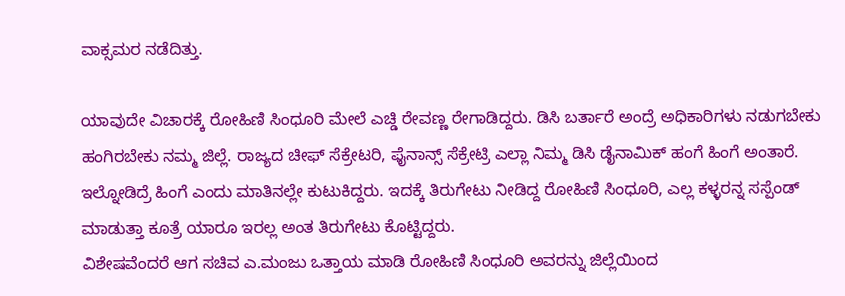ವಾಕ್ಸಮರ ನಡೆದಿತ್ತು.

ಯಾವುದೇ ವಿಚಾರಕ್ಕೆ ರೋಹಿಣಿ ಸಿಂಧೂರಿ ಮೇಲೆ ಎಚ್ಡಿ ರೇವಣ್ಣ ರೇಗಾಡಿದ್ದರು. ಡಿಸಿ ಬರ್ತಾರೆ ಅಂದ್ರೆ ಅಧಿಕಾರಿಗಳು ನಡುಗಬೇಕು ಹಂಗಿರಬೇಕು ನಮ್ಮ ಜಿಲ್ಲೆ. ರಾಜ್ಯದ ಚೀಫ್ ಸೆಕ್ರೇಟರಿ, ಫೈನಾನ್ಸ್ ಸೆಕ್ರೇಟ್ರಿ ಎಲ್ಲಾ ನಿಮ್ಮ ಡಿಸಿ ಡೈನಾಮಿಕ್ ಹಂಗೆ ಹಿಂಗೆ ಅಂತಾರೆ. ಇಲ್ನೋಡಿದ್ರೆ ಹಿಂಗೆ ಎಂದು ಮಾತಿನಲ್ಲೇ ಕುಟುಕಿದ್ದರು. ಇದಕ್ಕೆ ತಿರುಗೇಟು ನೀಡಿದ್ದ ರೋಹಿಣಿ ಸಿಂಧೂರಿ, ಎಲ್ಲ ಕಳ್ಳರನ್ನ ಸಸ್ಪೆಂಡ್ ಮಾಡುತ್ತಾ ಕೂತ್ರೆ ಯಾರೂ ಇರಲ್ಲ ಅಂತ ತಿರುಗೇಟು ಕೊಟ್ಟಿದ್ದರು.
ವಿಶೇಷವೆಂದರೆ ಆಗ ಸಚಿವ ಎ.ಮಂಜು ಒತ್ತಾಯ ಮಾಡಿ ರೋಹಿಣಿ ಸಿಂಧೂರಿ ಅವರನ್ನು ಜಿಲ್ಲೆಯಿಂದ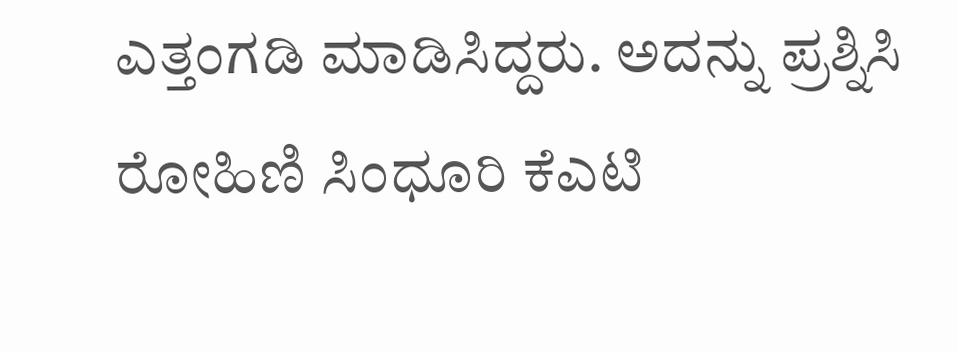ಎತ್ತಂಗಡಿ ಮಾಡಿಸಿದ್ದರು. ಅದನ್ನು ಪ್ರಶ್ನಿಸಿ ರೋಹಿಣಿ ಸಿಂಧೂರಿ ಕೆಎಟಿ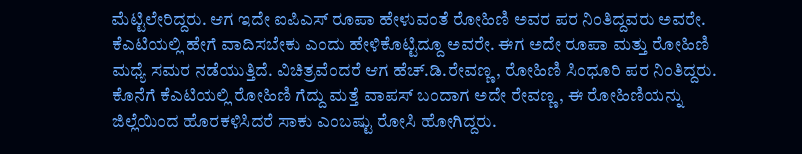ಮೆಟ್ಟಿಲೇರಿದ್ದರು. ಆಗ ಇದೇ ಐಪಿಎಸ್ ರೂಪಾ ಹೇಳುವಂತೆ ರೋಹಿಣಿ ಅವರ ಪರ ನಿಂತಿದ್ದವರು ಅವರೇ. ಕೆಎಟಿಯಲ್ಲಿ ಹೇಗೆ ವಾದಿಸಬೇಕು ಎಂದು ಹೇಳಿಕೊಟ್ಟಿದ್ದೂ ಅವರೇ. ಈಗ ಅದೇ ರೂಪಾ ಮತ್ತು ರೋಹಿಣಿ ಮಧ್ಯೆ ಸಮರ ನಡೆಯುತ್ತಿದೆ. ವಿಚಿತ್ರವೆಂದರೆ ಆಗ ಹೆಚ್.ಡಿ.ರೇವಣ್ಣ, ರೋಹಿಣಿ ಸಿಂಧೂರಿ ಪರ ನಿಂತಿದ್ದರು. ಕೊನೆಗೆ ಕೆಎಟಿಯಲ್ಲಿ ರೋಹಿಣಿ ಗೆದ್ದು ಮತ್ತೆ ವಾಪಸ್ ಬಂದಾಗ ಅದೇ ರೇವಣ್ಣ, ಈ ರೋಹಿಣಿಯನ್ನು ಜಿಲ್ಲೆಯಿಂದ ಹೊರಕಳಿಸಿದರೆ ಸಾಕು ಎಂಬಷ್ಟು ರೋಸಿ ಹೋಗಿದ್ದರು.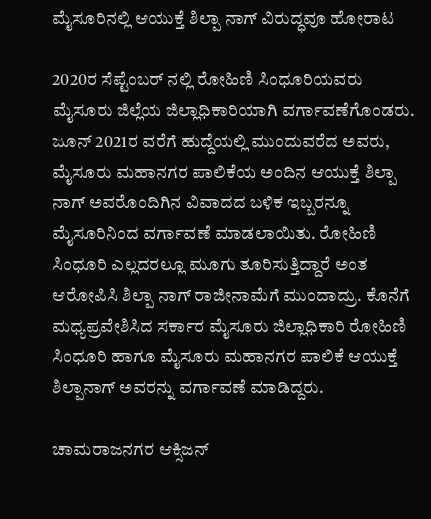ಮೈಸೂರಿನಲ್ಲಿ ಆಯುಕ್ತೆ ಶಿಲ್ಪಾ ನಾಗ್ ವಿರುದ್ಧವೂ ಹೋರಾಟ

2020ರ ಸೆಪ್ಟೆಂಬರ್ ನಲ್ಲಿ ರೋಹಿಣಿ ಸಿಂಧೂರಿಯವರು ಮೈಸೂರು ಜಿಲ್ಲೆಯ ಜಿಲ್ಲಾಧಿಕಾರಿಯಾಗಿ ವರ್ಗಾವಣೆಗೊಂಡರು. ಜೂನ್ 2021ರ ವರೆಗೆ ಹುದ್ದೆಯಲ್ಲಿ ಮುಂದುವರೆದ ಅವರು, ಮೈಸೂರು ಮಹಾನಗರ ಪಾಲಿಕೆಯ ಅಂದಿನ ಆಯುಕ್ತೆ ಶಿಲ್ಪಾ ನಾಗ್ ಅವರೊಂದಿಗಿನ ವಿವಾದದ ಬಳಿಕ ಇಬ್ಬರನ್ನೂ ಮೈಸೂರಿನಿಂದ ವರ್ಗಾವಣೆ ಮಾಡಲಾಯಿತು. ರೋಹಿಣಿ ಸಿಂಧೂರಿ ಎಲ್ಲದರಲ್ಲೂ ಮೂಗು ತೂರಿಸುತ್ತಿದ್ದಾರೆ ಅಂತ ಆರೋಪಿಸಿ ಶಿಲ್ಪಾ ನಾಗ್ ರಾಜೀನಾಮೆಗೆ ಮುಂದಾದ್ರು. ಕೊನೆಗೆ ಮಧ್ಯಪ್ರವೇಶಿಸಿದ ಸರ್ಕಾರ ಮೈಸೂರು ಜಿಲ್ಲಾಧಿಕಾರಿ ರೋಹಿಣಿ ಸಿಂಧೂರಿ ಹಾಗೂ ಮೈಸೂರು ಮಹಾನಗರ ಪಾಲಿಕೆ ಆಯುಕ್ತೆ ಶಿಲ್ಪಾನಾಗ್ ಅವರನ್ನು ವರ್ಗಾವಣೆ ಮಾಡಿದ್ದರು.

ಚಾಮರಾಜನಗರ ಆಕ್ಸಿಜನ್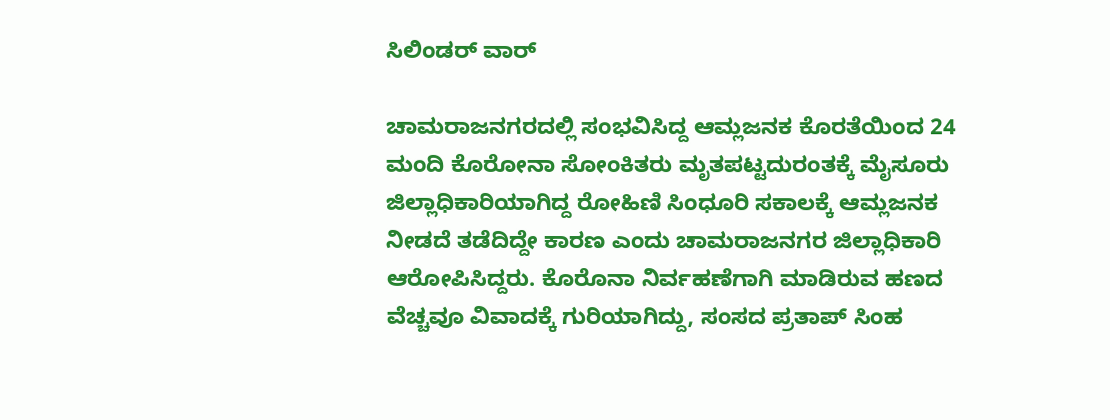ಸಿಲಿಂಡರ್ ವಾರ್

ಚಾಮರಾಜನಗರದಲ್ಲಿ ಸಂಭವಿಸಿದ್ದ ಆಮ್ಲಜನಕ ಕೊರತೆಯಿಂದ 24 ಮಂದಿ ಕೊರೋನಾ ಸೋಂಕಿತರು ಮೃತಪಟ್ಟದುರಂತಕ್ಕೆ ಮೈಸೂರು ಜಿಲ್ಲಾಧಿಕಾರಿಯಾಗಿದ್ದ ರೋಹಿಣಿ ಸಿಂಧೂರಿ ಸಕಾಲಕ್ಕೆ ಆಮ್ಲಜನಕ ನೀಡದೆ ತಡೆದಿದ್ದೇ ಕಾರಣ ಎಂದು ಚಾಮರಾಜನಗರ ಜಿಲ್ಲಾಧಿಕಾರಿ ಆರೋಪಿಸಿದ್ದರು. ಕೊರೊನಾ ನಿರ್ವಹಣೆಗಾಗಿ ಮಾಡಿರುವ ಹಣದ ವೆಚ್ಚವೂ ವಿವಾದಕ್ಕೆ ಗುರಿಯಾಗಿದ್ದು, ಸಂಸದ ಪ್ರತಾಪ್ ಸಿಂಹ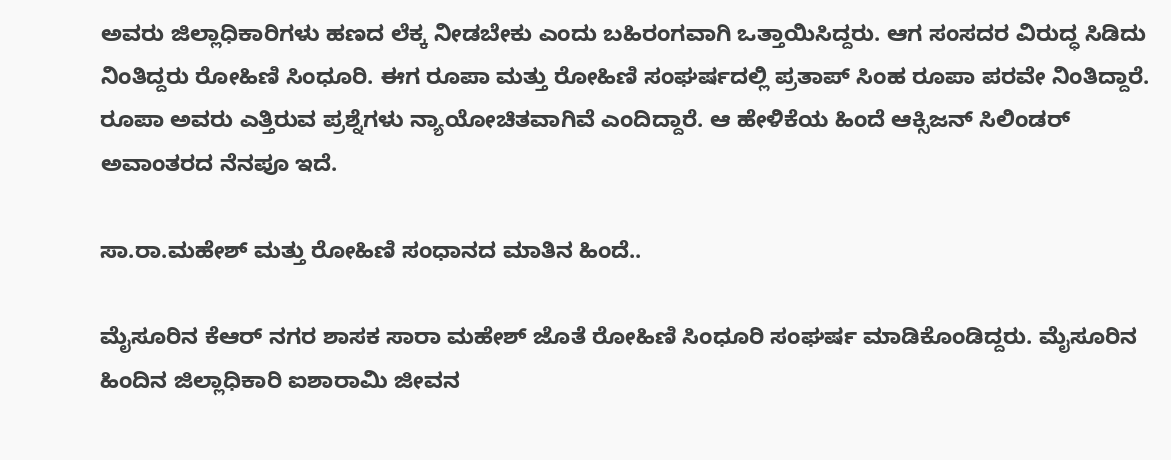ಅವರು ಜಿಲ್ಲಾಧಿಕಾರಿಗಳು ಹಣದ ಲೆಕ್ಕ ನೀಡಬೇಕು ಎಂದು ಬಹಿರಂಗವಾಗಿ ಒತ್ತಾಯಿಸಿದ್ದರು. ಆಗ ಸಂಸದರ ವಿರುದ್ಧ ಸಿಡಿದು ನಿಂತಿದ್ದರು ರೋಹಿಣಿ ಸಿಂಧೂರಿ. ಈಗ ರೂಪಾ ಮತ್ತು ರೋಹಿಣಿ ಸಂಘರ್ಷದಲ್ಲಿ ಪ್ರತಾಪ್ ಸಿಂಹ ರೂಪಾ ಪರವೇ ನಿಂತಿದ್ದಾರೆ. ರೂಪಾ ಅವರು ಎತ್ತಿರುವ ಪ್ರಶ್ನೆಗಳು ನ್ಯಾಯೋಚಿತವಾಗಿವೆ ಎಂದಿದ್ದಾರೆ. ಆ ಹೇಳಿಕೆಯ ಹಿಂದೆ ಆಕ್ಸಿಜನ್ ಸಿಲಿಂಡರ್ ಅವಾಂತರದ ನೆನಪೂ ಇದೆ.

ಸಾ.ರಾ.ಮಹೇಶ್ ಮತ್ತು ರೋಹಿಣಿ ಸಂಧಾನದ ಮಾತಿನ ಹಿಂದೆ..

ಮೈಸೂರಿನ ಕೆಆರ್ ನಗರ ಶಾಸಕ ಸಾರಾ ಮಹೇಶ್ ಜೊತೆ ರೋಹಿಣಿ ಸಿಂಧೂರಿ ಸಂಘರ್ಷ ಮಾಡಿಕೊಂಡಿದ್ದರು. ಮೈಸೂರಿನ ಹಿಂದಿನ ಜಿಲ್ಲಾಧಿಕಾರಿ ಐಶಾರಾಮಿ ಜೀವನ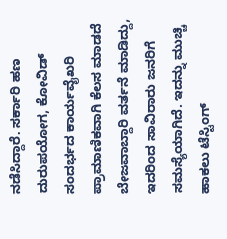ನಡೆಸಿದ್ದಾರೆ. ಸರ್ಕಾರಿ ಹಣ ದುರುಪಯೋಗ, ಕೋವಿಡ್ ಸಂದರ್ಭದ ಕಾರ್ಯವೈಖರಿ ಪ್ರಾಮಾಣಿಕವಾಗಿ ಕೆಲಸ ಮಾಡದೆ ಬೇಜವಾಬ್ದಾರಿ ವರ್ತನೆ ಮಾಡಿದ್ದು, ಇದರಿಂದ ಸಾವಿರಾರು ಜನರಿಗೆ ಸಮಸ್ಯೆಯಾಗಿದೆ. ಇದನ್ನು ಮುಚ್ಚಿ ಹಾಕಲು ಟೆಸ್ಟಿಂಗ್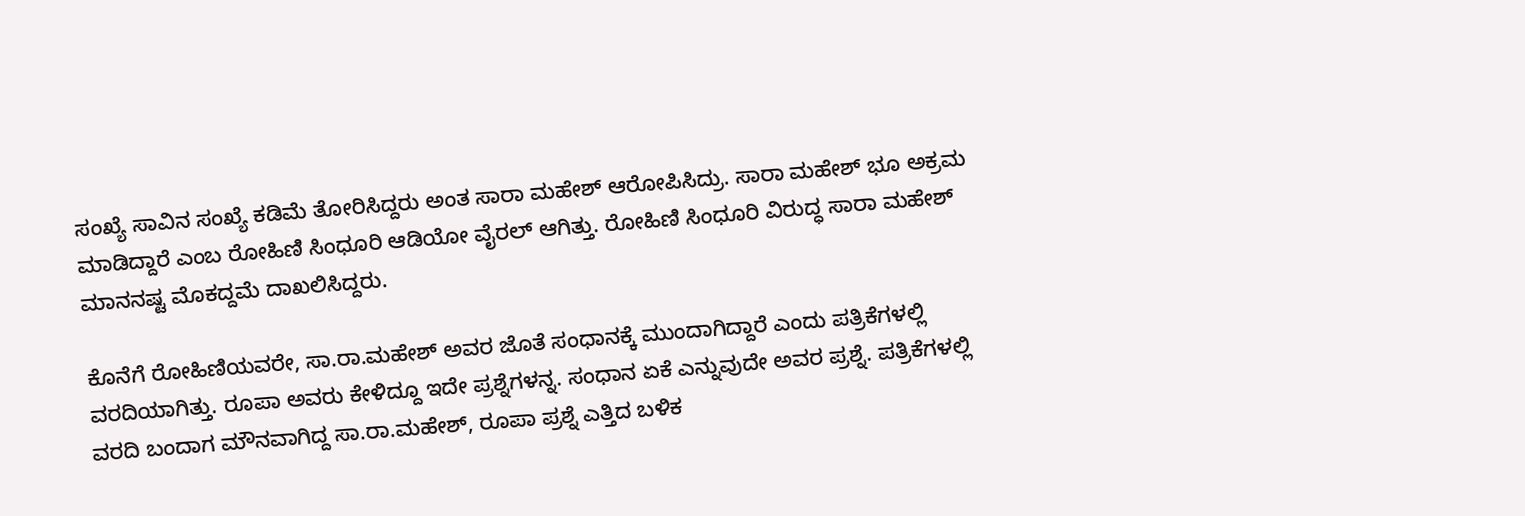ಸಂಖ್ಯೆ ಸಾವಿನ ಸಂಖ್ಯೆ ಕಡಿಮೆ ತೋರಿಸಿದ್ದರು ಅಂತ ಸಾರಾ ಮಹೇಶ್ ಆರೋಪಿಸಿದ್ರು. ಸಾರಾ ಮಹೇಶ್ ಭೂ ಅಕ್ರಮ ಮಾಡಿದ್ದಾರೆ ಎಂಬ ರೋಹಿಣಿ ಸಿಂಧೂರಿ ಆಡಿಯೋ ವೈರಲ್ ಆಗಿತ್ತು. ರೋಹಿಣಿ ಸಿಂಧೂರಿ ವಿರುದ್ಧ ಸಾರಾ ಮಹೇಶ್ ಮಾನನಷ್ಟ ಮೊಕದ್ದಮೆ ದಾಖಲಿಸಿದ್ದರು.

ಕೊನೆಗೆ ರೋಹಿಣಿಯವರೇ, ಸಾ.ರಾ.ಮಹೇಶ್ ಅವರ ಜೊತೆ ಸಂಧಾನಕ್ಕೆ ಮುಂದಾಗಿದ್ದಾರೆ ಎಂದು ಪತ್ರಿಕೆಗಳಲ್ಲಿ ವರದಿಯಾಗಿತ್ತು. ರೂಪಾ ಅವರು ಕೇಳಿದ್ದೂ ಇದೇ ಪ್ರಶ್ನೆಗಳನ್ನ. ಸಂಧಾನ ಏಕೆ ಎನ್ನುವುದೇ ಅವರ ಪ್ರಶ್ನೆ. ಪತ್ರಿಕೆಗಳಲ್ಲಿ ವರದಿ ಬಂದಾಗ ಮೌನವಾಗಿದ್ದ ಸಾ.ರಾ.ಮಹೇಶ್, ರೂಪಾ ಪ್ರಶ್ನೆ ಎತ್ತಿದ ಬಳಿಕ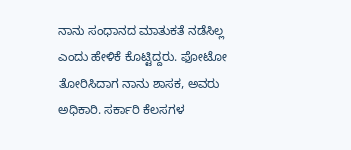ನಾನು ಸಂಧಾನದ ಮಾತುಕತೆ ನಡೆಸಿಲ್ಲ ಎಂದು ಹೇಳಿಕೆ ಕೊಟ್ಟಿದ್ದರು. ಫೋಟೋ ತೋರಿಸಿದಾಗ ನಾನು ಶಾಸಕ, ಅವರು ಅಧಿಕಾರಿ. ಸರ್ಕಾರಿ ಕೆಲಸಗಳ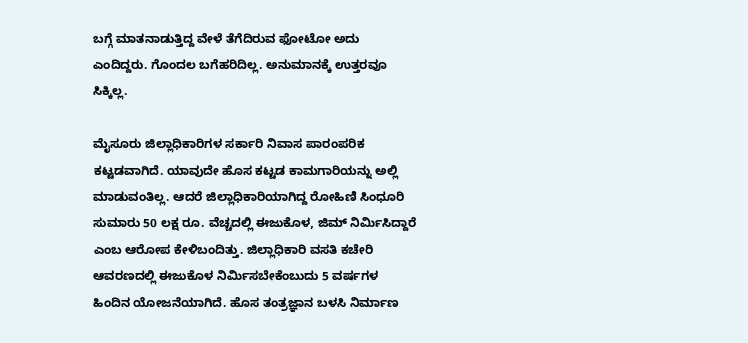ಬಗ್ಗೆ ಮಾತನಾಡುತ್ತಿದ್ದ ವೇಳೆ ತೆಗೆದಿರುವ ಫೋಟೋ ಅದು ಎಂದಿದ್ದರು. ಗೊಂದಲ ಬಗೆಹರಿದಿಲ್ಲ. ಅನುಮಾನಕ್ಕೆ ಉತ್ತರವೂ ಸಿಕ್ಕಿಲ್ಲ.

ಮೈಸೂರು ಜಿಲ್ಲಾಧಿಕಾರಿಗಳ ಸರ್ಕಾರಿ ನಿವಾಸ ಪಾರಂಪರಿಕ ಕಟ್ಟಡವಾಗಿದೆ. ಯಾವುದೇ ಹೊಸ ಕಟ್ಟಡ ಕಾಮಗಾರಿಯನ್ನು ಅಲ್ಲಿ ಮಾಡುವಂತಿಲ್ಲ. ಆದರೆ ಜಿಲ್ಲಾಧಿಕಾರಿಯಾಗಿದ್ದ ರೋಹಿಣಿ ಸಿಂಧೂರಿ ಸುಮಾರು 50 ಲಕ್ಷ ರೂ. ವೆಚ್ಚದಲ್ಲಿ ಈಜುಕೊಳ, ಜಿಮ್ ನಿರ್ಮಿಸಿದ್ದಾರೆ ಎಂಬ ಆರೋಪ ಕೇಳಿಬಂದಿತ್ತು. ಜಿಲ್ಲಾಧಿಕಾರಿ ವಸತಿ ಕಚೇರಿ ಆವರಣದಲ್ಲಿ ಈಜುಕೊಳ ನಿರ್ಮಿಸಬೇಕೆಂಬುದು 5 ವರ್ಷಗಳ ಹಿಂದಿನ ಯೋಜನೆಯಾಗಿದೆ. ಹೊಸ ತಂತ್ರಜ್ಞಾನ ಬಳಸಿ ನಿರ್ಮಾಣ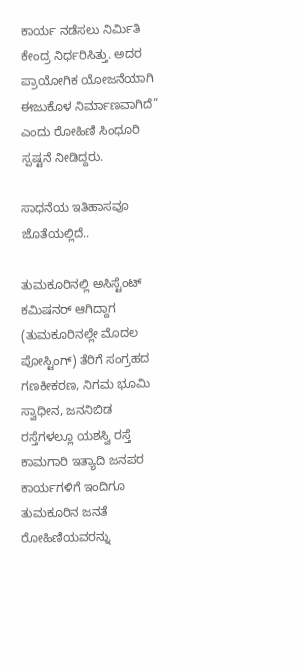ಕಾರ್ಯ ನಡೆಸಲು ನಿರ್ಮಿತಿ ಕೇಂದ್ರ ನಿರ್ಧರಿಸಿತ್ತು. ಅದರ ಪ್ರಾಯೋಗಿಕ ಯೋಜನೆಯಾಗಿ ಈಜುಕೊಳ ನಿರ್ಮಾಣವಾಗಿದೆ” ಎಂದು ರೋಹಿಣಿ ಸಿಂಧೂರಿ ಸ್ಪಷ್ಟನೆ ನೀಡಿದ್ದರು.

ಸಾಧನೆಯ ಇತಿಹಾಸವೂ ಜೊತೆಯಲ್ಲಿದೆ..

ತುಮಕೂರಿನಲ್ಲಿ ಅಸಿಸ್ಟೆಂಟ್ ಕಮಿಷನರ್ ಆಗಿದ್ದಾಗ (ತುಮಕೂರಿನಲ್ಲೇ ಮೊದಲ ಪೋಸ್ಟಿಂಗ್) ತೆರಿಗೆ ಸಂಗ್ರಹದ ಗಣಕೀಕರಣ, ನಿಗಮ ಭೂಮಿ ಸ್ವಾಧೀನ, ಜನನಿಬಿಡ ರಸ್ತೆಗಳಲ್ಲೂ ಯಶಸ್ವಿ ರಸ್ತೆ ಕಾಮಗಾರಿ ಇತ್ಯಾದಿ ಜನಪರ ಕಾರ್ಯಗಳಿಗೆ ಇಂದಿಗೂ ತುಮಕೂರಿನ ಜನತೆ ರೋಹಿಣಿಯವರನ್ನು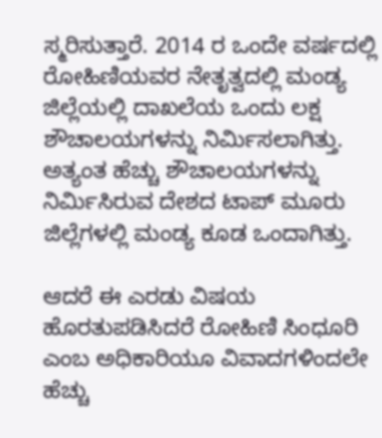ಸ್ಮರಿಸುತ್ತಾರೆ. 2014 ರ ಒಂದೇ ವರ್ಷದಲ್ಲಿ ರೋಹಿಣಿಯವರ ನೇತೃತ್ವದಲ್ಲಿ ಮಂಡ್ಯ ಜಿಲ್ಲೆಯಲ್ಲಿ ದಾಖಲೆಯ ಒಂದು ಲಕ್ಷ ಶೌಚಾಲಯಗಳನ್ನು ನಿರ್ಮಿಸಲಾಗಿತ್ತು. ಅತ್ಯಂತ ಹೆಚ್ಚು ಶೌಚಾಲಯಗಳನ್ನು ನಿರ್ಮಿಸಿರುವ ದೇಶದ ಟಾಪ್ ಮೂರು ಜಿಲ್ಲೆಗಳಲ್ಲಿ ಮಂಡ್ಯ ಕೂಡ ಒಂದಾಗಿತ್ತು.

ಆದರೆ ಈ ಎರಡು ವಿಷಯ ಹೊರತುಪಡಿಸಿದರೆ ರೋಹಿಣಿ ಸಿಂಧೂರಿ ಎಂಬ ಅಧಿಕಾರಿಯೂ ವಿವಾದಗಳಿಂದಲೇ ಹೆಚ್ಚು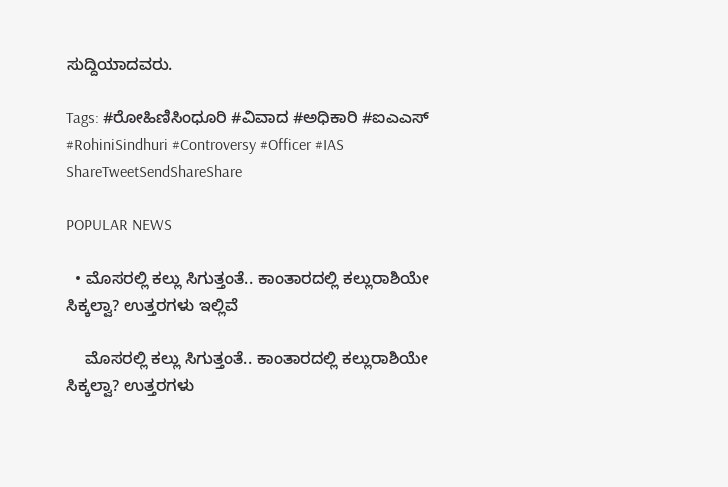ಸುದ್ದಿಯಾದವರು.

Tags: #ರೋಹಿಣಿಸಿಂಧೂರಿ #ವಿವಾದ #ಅಧಿಕಾರಿ #ಐಎಎಸ್ #RohiniSindhuri #Controversy #Officer #IAS
ShareTweetSendShareShare

POPULAR NEWS

  • ಮೊಸರಲ್ಲಿ ಕಲ್ಲು ಸಿಗುತ್ತಂತೆ.. ಕಾಂತಾರದಲ್ಲಿ ಕಲ್ಲುರಾಶಿಯೇ ಸಿಕ್ಕಲ್ವಾ? ಉತ್ತರಗಳು ಇಲ್ಲಿವೆ

    ಮೊಸರಲ್ಲಿ ಕಲ್ಲು ಸಿಗುತ್ತಂತೆ.. ಕಾಂತಾರದಲ್ಲಿ ಕಲ್ಲುರಾಶಿಯೇ ಸಿಕ್ಕಲ್ವಾ? ಉತ್ತರಗಳು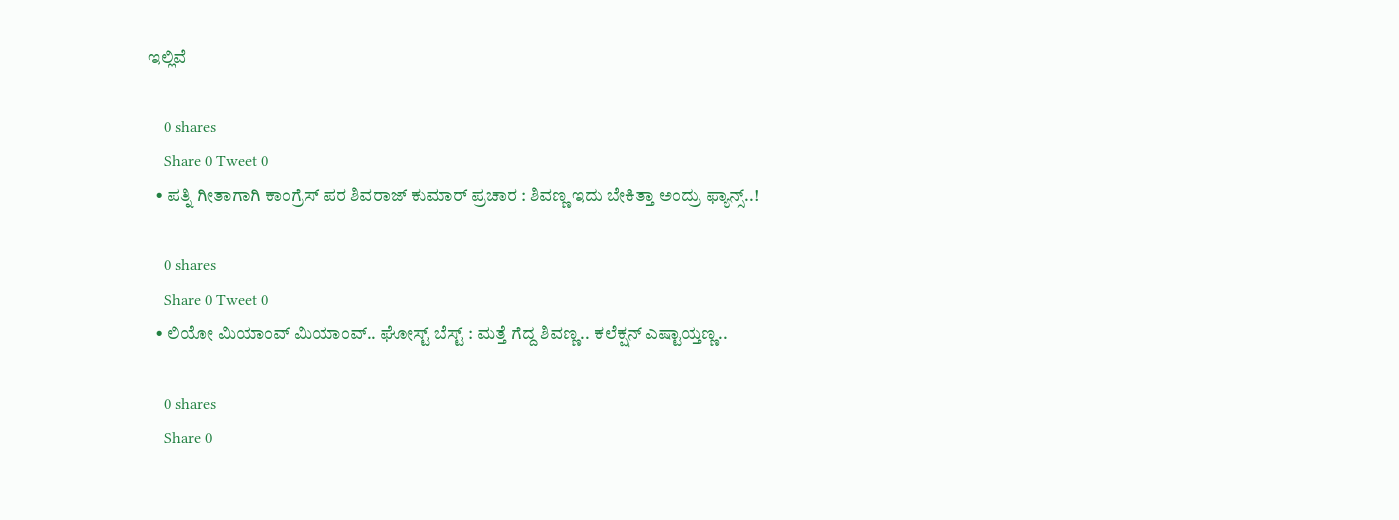ಇಲ್ಲಿವೆ

    0 shares
    Share 0 Tweet 0
  • ಪತ್ನಿ ಗೀತಾಗಾಗಿ ಕಾಂಗ್ರೆಸ್ ಪರ ಶಿವರಾಜ್ ಕುಮಾರ್ ಪ್ರಚಾರ : ಶಿವಣ್ಣ ಇದು ಬೇಕಿತ್ತಾ ಅಂದ್ರು ಫ್ಯಾನ್ಸ್..!

    0 shares
    Share 0 Tweet 0
  • ಲಿಯೋ ಮಿಯಾಂವ್ ಮಿಯಾಂವ್.. ಘೋಸ್ಟ್ ಬೆಸ್ಟ್ : ಮತ್ತೆ ಗೆದ್ದ ಶಿವಣ್ಣ.. ಕಲೆಕ್ಷನ್ ಎಷ್ಟಾಯ್ತಣ್ಣ..

    0 shares
    Share 0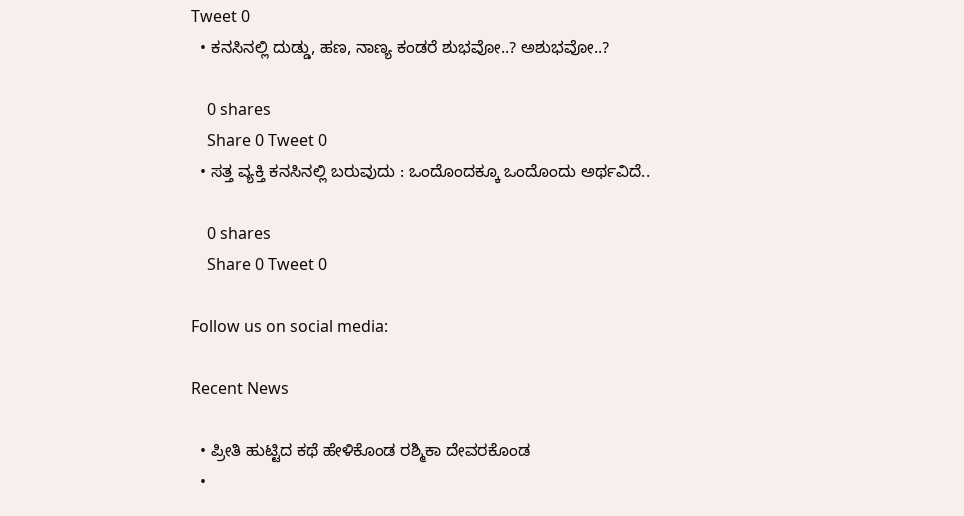Tweet 0
  • ಕನಸಿನಲ್ಲಿ ದುಡ್ಡು, ಹಣ, ನಾಣ್ಯ ಕಂಡರೆ ಶುಭವೋ..? ಅಶುಭವೋ..?

    0 shares
    Share 0 Tweet 0
  • ಸತ್ತ ವ್ಯಕ್ತಿ ಕನಸಿನಲ್ಲಿ ಬರುವುದು : ಒಂದೊಂದಕ್ಕೂ ಒಂದೊಂದು ಅರ್ಥವಿದೆ..

    0 shares
    Share 0 Tweet 0

Follow us on social media:

Recent News

  • ಪ್ರೀತಿ ಹುಟ್ಟಿದ ಕಥೆ ಹೇಳಿಕೊಂಡ ರಶ್ಮಿಕಾ ದೇವರಕೊಂಡ
  •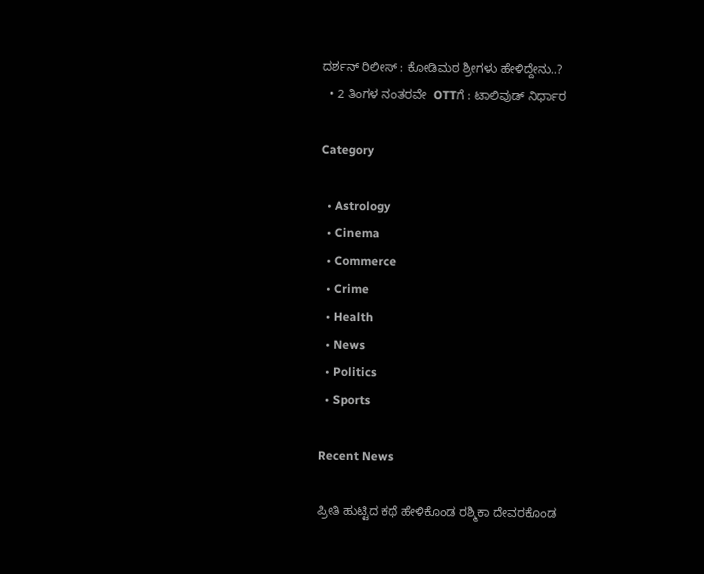ದರ್ಶನ್‌ ರಿಲೀಸ್‌ : ಕೋಡಿಮಠ ಶ್ರೀಗಳು ಹೇಳಿದ್ದೇನು..?
  • 2 ತಿಂಗಳ ನಂತರವೇ  OTTಗೆ : ಟಾಲಿವುಡ್‌ ನಿರ್ಧಾರ

Category

  • Astrology
  • Cinema
  • Commerce
  • Crime
  • Health
  • News
  • Politics
  • Sports

Recent News

ಪ್ರೀತಿ ಹುಟ್ಟಿದ ಕಥೆ ಹೇಳಿಕೊಂಡ ರಶ್ಮಿಕಾ ದೇವರಕೊಂಡ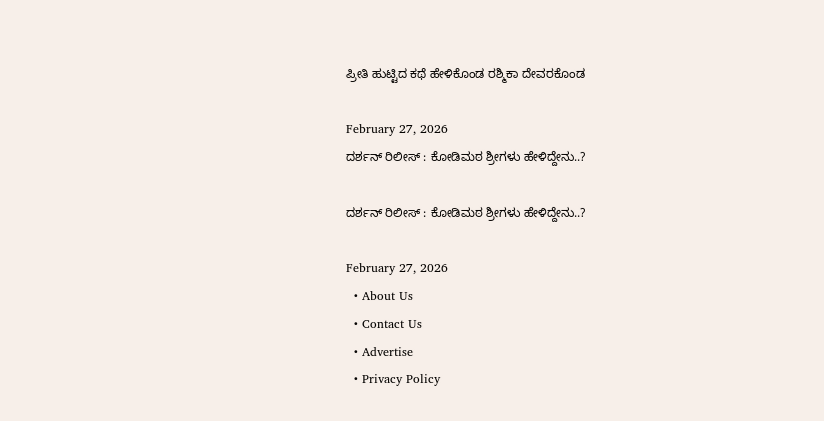ಪ್ರೀತಿ ಹುಟ್ಟಿದ ಕಥೆ ಹೇಳಿಕೊಂಡ ರಶ್ಮಿಕಾ ದೇವರಕೊಂಡ

February 27, 2026
ದರ್ಶನ್‌ ರಿಲೀಸ್‌ : ಕೋಡಿಮಠ ಶ್ರೀಗಳು ಹೇಳಿದ್ದೇನು..?

ದರ್ಶನ್‌ ರಿಲೀಸ್‌ : ಕೋಡಿಮಠ ಶ್ರೀಗಳು ಹೇಳಿದ್ದೇನು..?

February 27, 2026
  • About Us
  • Contact Us
  • Advertise
  • Privacy Policy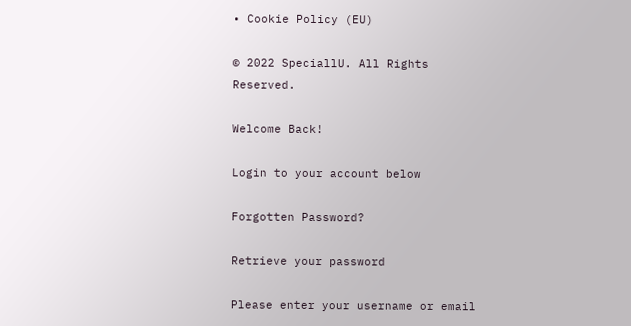• Cookie Policy (EU)

© 2022 SpeciallU. All Rights Reserved.

Welcome Back!

Login to your account below

Forgotten Password?

Retrieve your password

Please enter your username or email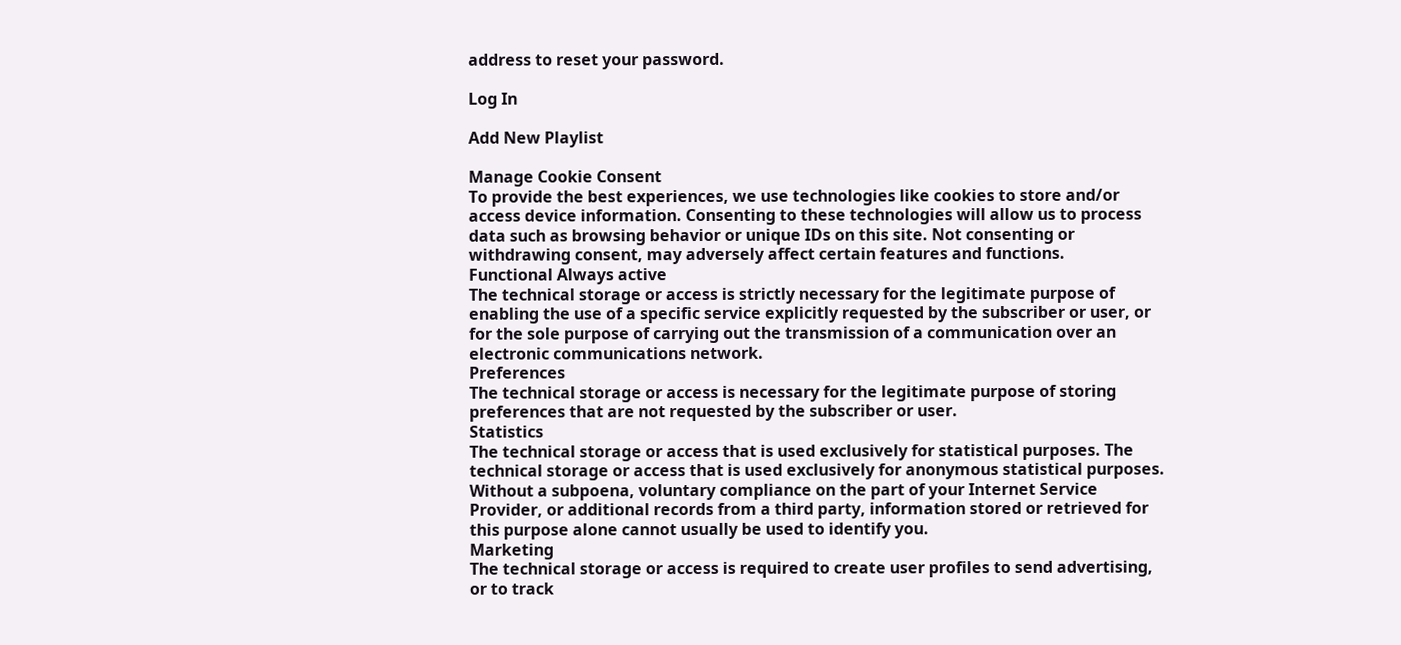address to reset your password.

Log In

Add New Playlist

Manage Cookie Consent
To provide the best experiences, we use technologies like cookies to store and/or access device information. Consenting to these technologies will allow us to process data such as browsing behavior or unique IDs on this site. Not consenting or withdrawing consent, may adversely affect certain features and functions.
Functional Always active
The technical storage or access is strictly necessary for the legitimate purpose of enabling the use of a specific service explicitly requested by the subscriber or user, or for the sole purpose of carrying out the transmission of a communication over an electronic communications network.
Preferences
The technical storage or access is necessary for the legitimate purpose of storing preferences that are not requested by the subscriber or user.
Statistics
The technical storage or access that is used exclusively for statistical purposes. The technical storage or access that is used exclusively for anonymous statistical purposes. Without a subpoena, voluntary compliance on the part of your Internet Service Provider, or additional records from a third party, information stored or retrieved for this purpose alone cannot usually be used to identify you.
Marketing
The technical storage or access is required to create user profiles to send advertising, or to track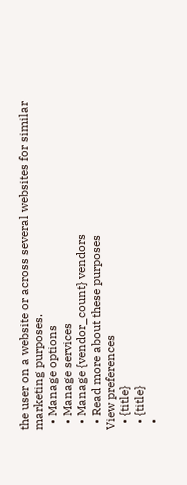the user on a website or across several websites for similar marketing purposes.
  • Manage options
  • Manage services
  • Manage {vendor_count} vendors
  • Read more about these purposes
View preferences
  • {title}
  • {title}
  •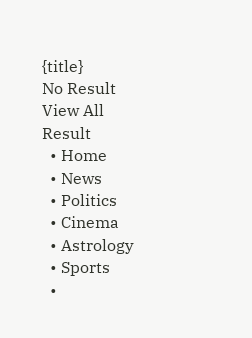{title}
No Result
View All Result
  • Home
  • News
  • Politics
  • Cinema
  • Astrology
  • Sports
  •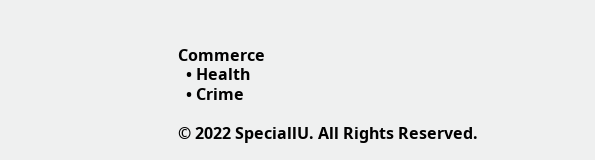Commerce
  • Health
  • Crime

© 2022 SpeciallU. All Rights Reserved.